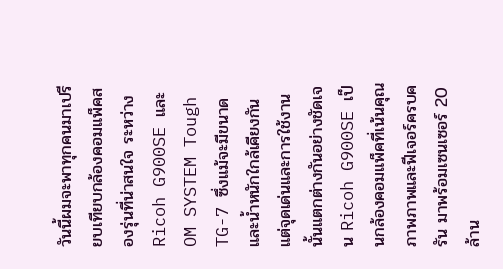วันนี้ผมจะพาทุกคนมาเปรียบเทียบกล้องคอมแพ็คสองรุ่นที่น่าสนใจ ระหว่าง Ricoh G900SE และ OM SYSTEM Tough TG-7 ซึ่งแม้จะมีขนาดและน้ำหนักใกล้เคียงกัน แต่จุดเด่นและการใช้งานนั้นแตกต่างกันอย่างชัดเจน Ricoh G900SE เป็นกล้องคอมแพ็คที่เน้นคุณภาพภาพและฟีเจอร์ครบครัน มาพร้อมเซนเซอร์ 20 ล้าน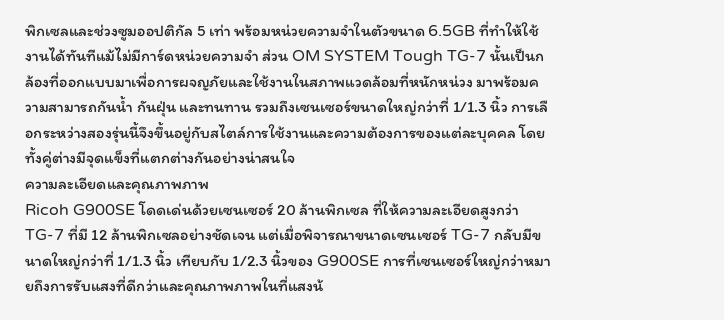พิกเซลและช่วงซูมออปติกัล 5 เท่า พร้อมหน่วยความจำในตัวขนาด 6.5GB ที่ทำให้ใช้งานได้ทันทีแม้ไม่มีการ์ดหน่วยความจำ ส่วน OM SYSTEM Tough TG-7 นั้นเป็นกล้องที่ออกแบบมาเพื่อการผจญภัยและใช้งานในสภาพแวดล้อมที่หนักหน่วง มาพร้อมความสามารถกันน้ำ กันฝุ่น และทนทาน รวมถึงเซนเซอร์ขนาดใหญ่กว่าที่ 1/1.3 นิ้ว การเลือกระหว่างสองรุ่นนี้จึงขึ้นอยู่กับสไตล์การใช้งานและความต้องการของแต่ละบุคคล โดยทั้งคู่ต่างมีจุดแข็งที่แตกต่างกันอย่างน่าสนใจ
ความละเอียดและคุณภาพภาพ
Ricoh G900SE โดดเด่นด้วยเซนเซอร์ 20 ล้านพิกเซล ที่ให้ความละเอียดสูงกว่า TG-7 ที่มี 12 ล้านพิกเซลอย่างชัดเจน แต่เมื่อพิจารณาขนาดเซนเซอร์ TG-7 กลับมีขนาดใหญ่กว่าที่ 1/1.3 นิ้ว เทียบกับ 1/2.3 นิ้วของ G900SE การที่เซนเซอร์ใหญ่กว่าหมายถึงการรับแสงที่ดีกว่าและคุณภาพภาพในที่แสงน้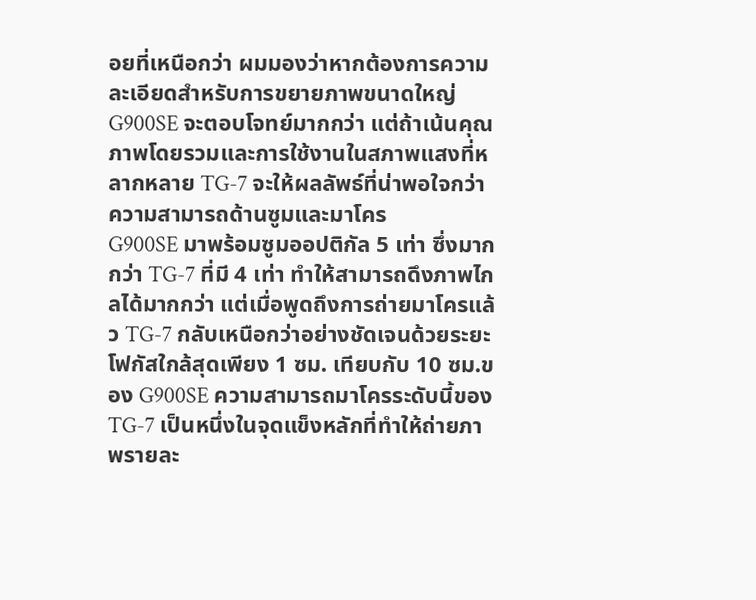อยที่เหนือกว่า ผมมองว่าหากต้องการความละเอียดสำหรับการขยายภาพขนาดใหญ่ G900SE จะตอบโจทย์มากกว่า แต่ถ้าเน้นคุณภาพโดยรวมและการใช้งานในสภาพแสงที่หลากหลาย TG-7 จะให้ผลลัพธ์ที่น่าพอใจกว่า
ความสามารถด้านซูมและมาโคร
G900SE มาพร้อมซูมออปติกัล 5 เท่า ซึ่งมากกว่า TG-7 ที่มี 4 เท่า ทำให้สามารถดึงภาพไกลได้มากกว่า แต่เมื่อพูดถึงการถ่ายมาโครแล้ว TG-7 กลับเหนือกว่าอย่างชัดเจนด้วยระยะโฟกัสใกล้สุดเพียง 1 ซม. เทียบกับ 10 ซม.ของ G900SE ความสามารถมาโครระดับนี้ของ TG-7 เป็นหนึ่งในจุดแข็งหลักที่ทำให้ถ่ายภาพรายละ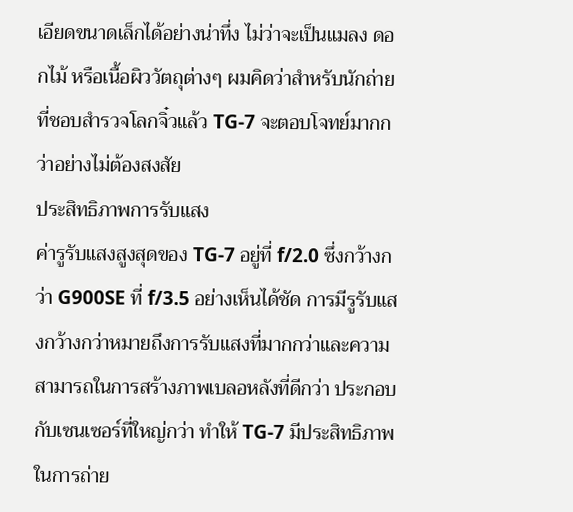เอียดขนาดเล็กได้อย่างน่าทึ่ง ไม่ว่าจะเป็นแมลง ดอกไม้ หรือเนื้อผิววัตถุต่างๆ ผมคิดว่าสำหรับนักถ่ายที่ชอบสำรวจโลกจิ๋วแล้ว TG-7 จะตอบโจทย์มากกว่าอย่างไม่ต้องสงสัย
ประสิทธิภาพการรับแสง
ค่ารูรับแสงสูงสุดของ TG-7 อยู่ที่ f/2.0 ซึ่งกว้างกว่า G900SE ที่ f/3.5 อย่างเห็นได้ชัด การมีรูรับแสงกว้างกว่าหมายถึงการรับแสงที่มากกว่าและความสามารถในการสร้างภาพเบลอหลังที่ดีกว่า ประกอบกับเซนเซอร์ที่ใหญ่กว่า ทำให้ TG-7 มีประสิทธิภาพในการถ่าย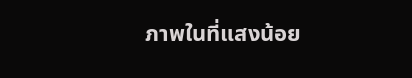ภาพในที่แสงน้อย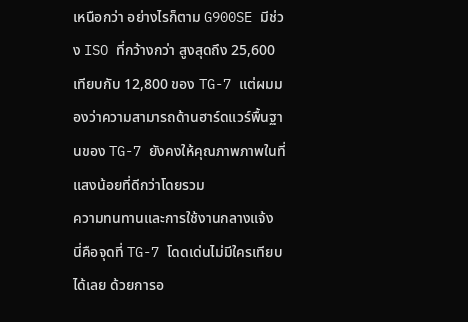เหนือกว่า อย่างไรก็ตาม G900SE มีช่วง ISO ที่กว้างกว่า สูงสุดถึง 25,600 เทียบกับ 12,800 ของ TG-7 แต่ผมมองว่าความสามารถด้านฮาร์ดแวร์พื้นฐานของ TG-7 ยังคงให้คุณภาพภาพในที่แสงน้อยที่ดีกว่าโดยรวม
ความทนทานและการใช้งานกลางแจ้ง
นี่คือจุดที่ TG-7 โดดเด่นไม่มีใครเทียบได้เลย ด้วยการอ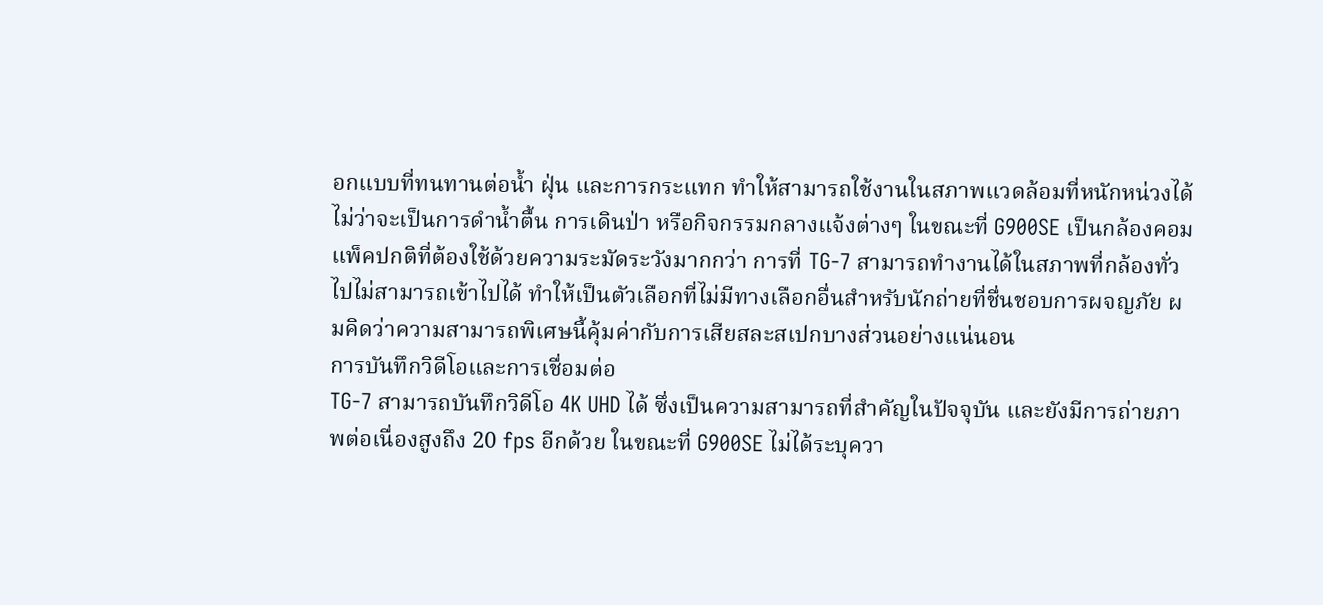อกแบบที่ทนทานต่อน้ำ ฝุ่น และการกระแทก ทำให้สามารถใช้งานในสภาพแวดล้อมที่หนักหน่วงได้ ไม่ว่าจะเป็นการดำน้ำตื้น การเดินป่า หรือกิจกรรมกลางแจ้งต่างๆ ในขณะที่ G900SE เป็นกล้องคอมแพ็คปกติที่ต้องใช้ด้วยความระมัดระวังมากกว่า การที่ TG-7 สามารถทำงานได้ในสภาพที่กล้องทั่วไปไม่สามารถเข้าไปได้ ทำให้เป็นตัวเลือกที่ไม่มีทางเลือกอื่นสำหรับนักถ่ายที่ชื่นชอบการผจญภัย ผมคิดว่าความสามารถพิเศษนี้คุ้มค่ากับการเสียสละสเปกบางส่วนอย่างแน่นอน
การบันทึกวิดีโอและการเชื่อมต่อ
TG-7 สามารถบันทึกวิดีโอ 4K UHD ได้ ซึ่งเป็นความสามารถที่สำคัญในปัจจุบัน และยังมีการถ่ายภาพต่อเนื่องสูงถึง 20 fps อีกด้วย ในขณะที่ G900SE ไม่ได้ระบุควา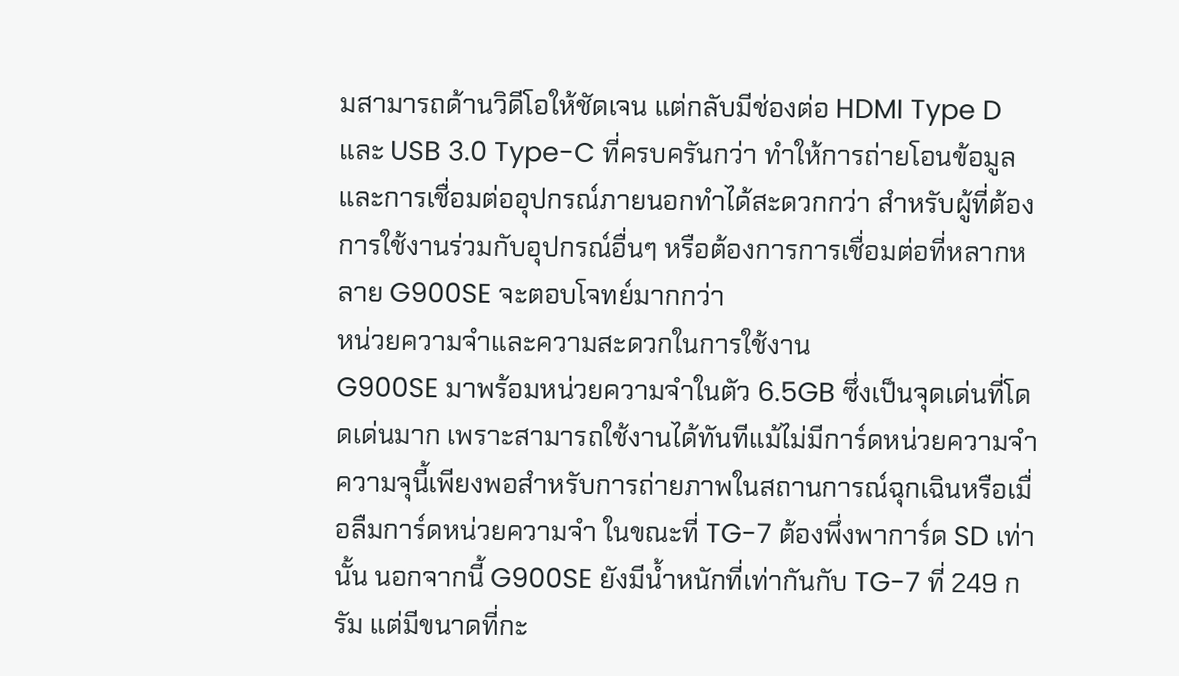มสามารถด้านวิดีโอให้ชัดเจน แต่กลับมีช่องต่อ HDMI Type D และ USB 3.0 Type-C ที่ครบครันกว่า ทำให้การถ่ายโอนข้อมูลและการเชื่อมต่ออุปกรณ์ภายนอกทำได้สะดวกกว่า สำหรับผู้ที่ต้องการใช้งานร่วมกับอุปกรณ์อื่นๆ หรือต้องการการเชื่อมต่อที่หลากหลาย G900SE จะตอบโจทย์มากกว่า
หน่วยความจำและความสะดวกในการใช้งาน
G900SE มาพร้อมหน่วยความจำในตัว 6.5GB ซึ่งเป็นจุดเด่นที่โดดเด่นมาก เพราะสามารถใช้งานได้ทันทีแม้ไม่มีการ์ดหน่วยความจำ ความจุนี้เพียงพอสำหรับการถ่ายภาพในสถานการณ์ฉุกเฉินหรือเมื่อลืมการ์ดหน่วยความจำ ในขณะที่ TG-7 ต้องพึ่งพาการ์ด SD เท่านั้น นอกจากนี้ G900SE ยังมีน้ำหนักที่เท่ากันกับ TG-7 ที่ 249 กรัม แต่มีขนาดที่กะ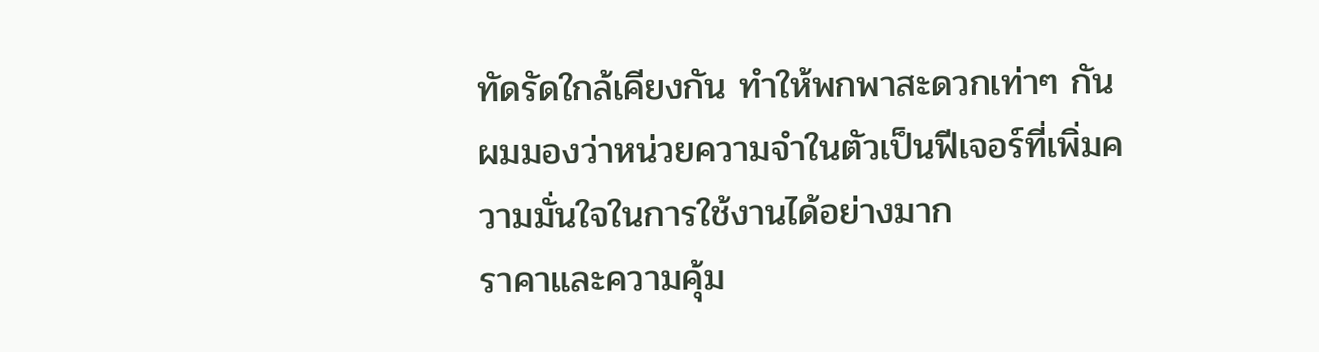ทัดรัดใกล้เคียงกัน ทำให้พกพาสะดวกเท่าๆ กัน ผมมองว่าหน่วยความจำในตัวเป็นฟีเจอร์ที่เพิ่มความมั่นใจในการใช้งานได้อย่างมาก
ราคาและความคุ้ม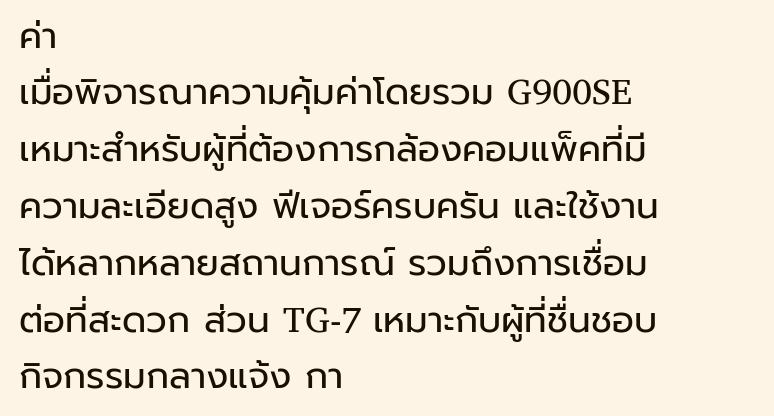ค่า
เมื่อพิจารณาความคุ้มค่าโดยรวม G900SE เหมาะสำหรับผู้ที่ต้องการกล้องคอมแพ็คที่มีความละเอียดสูง ฟีเจอร์ครบครัน และใช้งานได้หลากหลายสถานการณ์ รวมถึงการเชื่อมต่อที่สะดวก ส่วน TG-7 เหมาะกับผู้ที่ชื่นชอบกิจกรรมกลางแจ้ง กา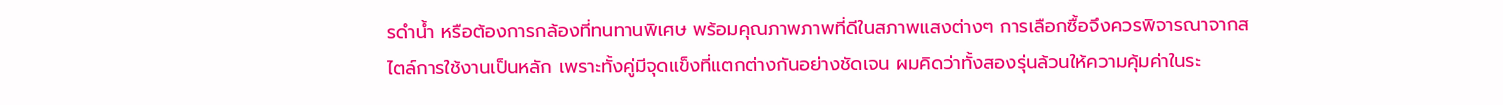รดำน้ำ หรือต้องการกล้องที่ทนทานพิเศษ พร้อมคุณภาพภาพที่ดีในสภาพแสงต่างๆ การเลือกซื้อจึงควรพิจารณาจากสไตล์การใช้งานเป็นหลัก เพราะทั้งคู่มีจุดแข็งที่แตกต่างกันอย่างชัดเจน ผมคิดว่าทั้งสองรุ่นล้วนให้ความคุ้มค่าในระ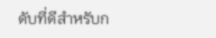ดับที่ดีสำหรับก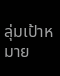ลุ่มเป้าหมาย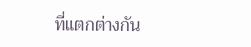ที่แตกต่างกัน